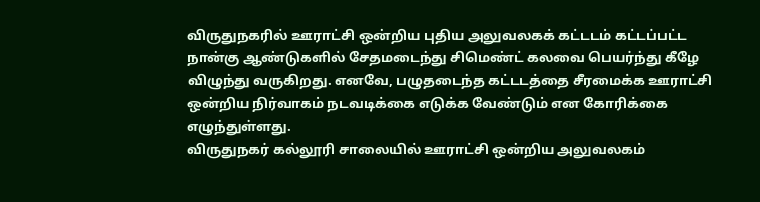விருதுநகரில் ஊராட்சி ஒன்றிய புதிய அலுவலகக் கட்டடம் கட்டப்பட்ட நான்கு ஆண்டுகளில் சேதமடைந்து சிமெண்ட் கலவை பெயர்ந்து கீழே விழுந்து வருகிறது. எனவே, பழுதடைந்த கட்டடத்தை சீரமைக்க ஊராட்சி ஒன்றிய நிர்வாகம் நடவடிக்கை எடுக்க வேண்டும் என கோரிக்கை எழுந்துள்ளது.
விருதுநகர் கல்லூரி சாலையில் ஊராட்சி ஒன்றிய அலுவலகம்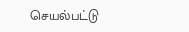செயல்பட்டு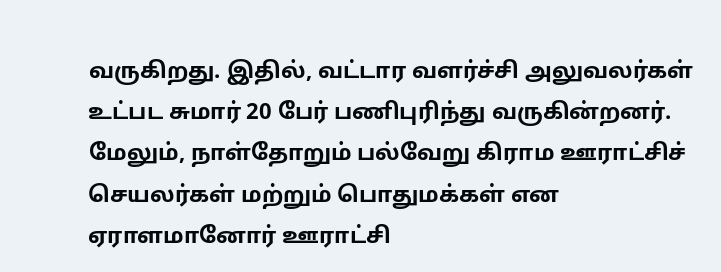வருகிறது. இதில், வட்டார வளர்ச்சி அலுவலர்கள் உட்பட சுமார் 20 பேர் பணிபுரிந்து வருகின்றனர். மேலும், நாள்தோறும் பல்வேறு கிராம ஊராட்சிச் செயலர்கள் மற்றும் பொதுமக்கள் என ஏராளமானோர் ஊராட்சி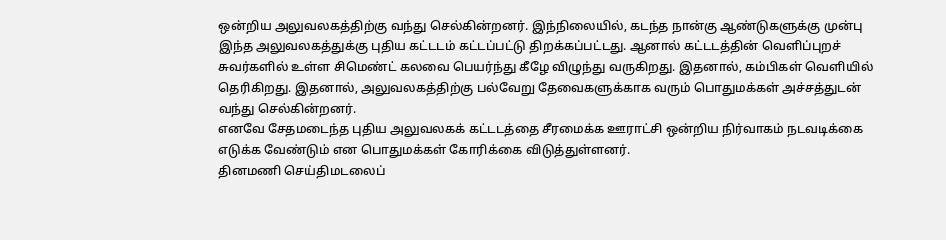ஒன்றிய அலுவலகத்திற்கு வந்து செல்கின்றனர். இந்நிலையில், கடந்த நான்கு ஆண்டுகளுக்கு முன்பு இந்த அலுவலகத்துக்கு புதிய கட்டடம் கட்டப்பட்டு திறக்கப்பட்டது. ஆனால் கட்டடத்தின் வெளிப்புறச் சுவர்களில் உள்ள சிமெண்ட் கலவை பெயர்ந்து கீழே விழுந்து வருகிறது. இதனால், கம்பிகள் வெளியில் தெரிகிறது. இதனால், அலுவலகத்திற்கு பல்வேறு தேவைகளுக்காக வரும் பொதுமக்கள் அச்சத்துடன் வந்து செல்கின்றனர்.
எனவே சேதமடைந்த புதிய அலுவலகக் கட்டடத்தை சீரமைக்க ஊராட்சி ஒன்றிய நிர்வாகம் நடவடிக்கை எடுக்க வேண்டும் என பொதுமக்கள் கோரிக்கை விடுத்துள்ளனர்.
தினமணி செய்திமடலைப்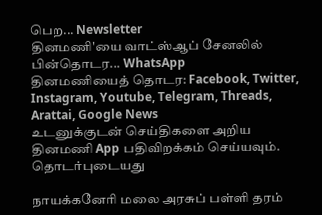பெற... Newsletter
தினமணி'யை வாட்ஸ்ஆப் சேனலில் பின்தொடர... WhatsApp
தினமணியைத் தொடர: Facebook, Twitter, Instagram, Youtube, Telegram, Threads, Arattai, Google News
உடனுக்குடன் செய்திகளை அறிய தினமணி App பதிவிறக்கம் செய்யவும்.
தொடர்புடையது

நாயக்கனேரி மலை அரசுப் பள்ளி தரம்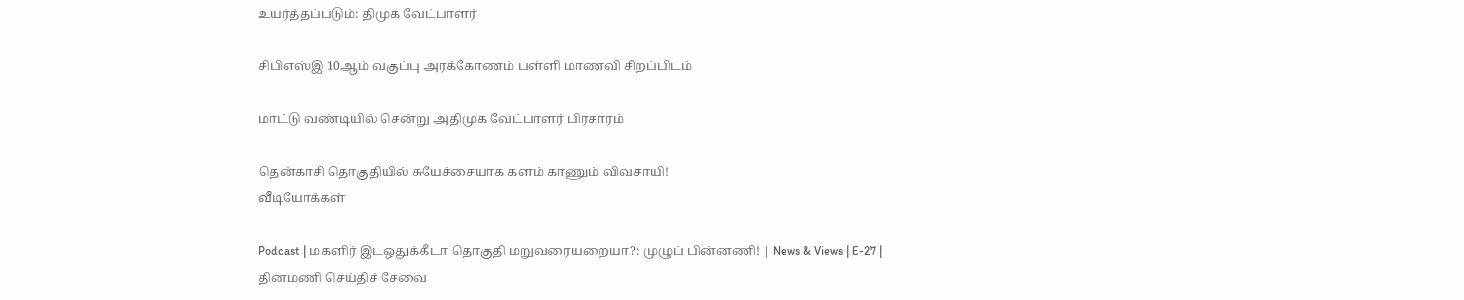உயர்த்தப்படும்: திமுக வேட்பாளர்

சிபிஎஸ்இ 10ஆம் வகுப்பு அரக்கோணம் பள்ளி மாணவி சிறப்பிடம்

மாட்டு வண்டியில் சென்று அதிமுக வேட்பாளர் பிரசாரம்

தென்காசி தொகுதியில் சுயேச்சையாக களம் காணும் விவசாயி!
வீடியோக்கள்

Podcast | மகளிர் இடஒதுக்கீடா தொகுதி மறுவரையறையா?: முழுப் பின்னணி! | News & Views | E-27 |
தினமணி செய்திச் சேவை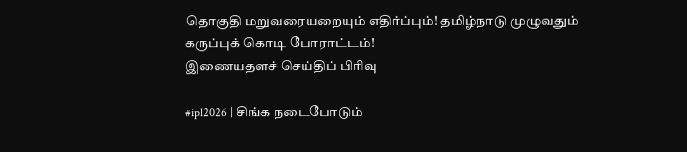தொகுதி மறுவரையறையும் எதிர்ப்பும்! தமிழ்நாடு முழுவதும் கருப்புக் கொடி போராட்டம்!
இணையதளச் செய்திப் பிரிவு

#ipl2026 | சிங்க நடைபோடும்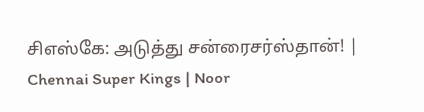சிஎஸ்கே: அடுத்து சன்ரைசர்ஸ்தான்! | Chennai Super Kings | Noor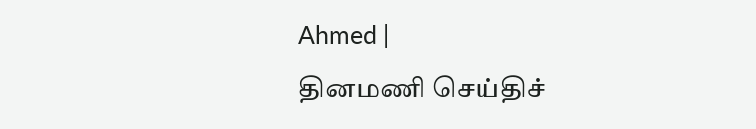Ahmed |
தினமணி செய்திச்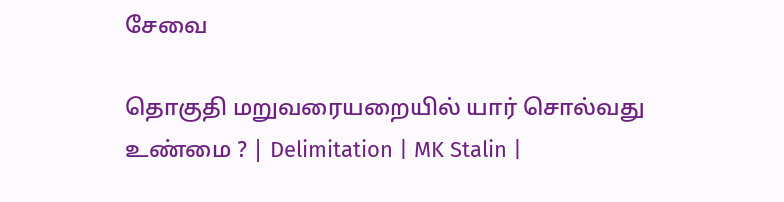சேவை

தொகுதி மறுவரையறையில் யார் சொல்வது உண்மை ? | Delimitation | MK Stalin |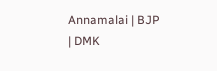Annamalai | BJP | DMK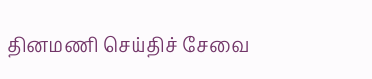தினமணி செய்திச் சேவை